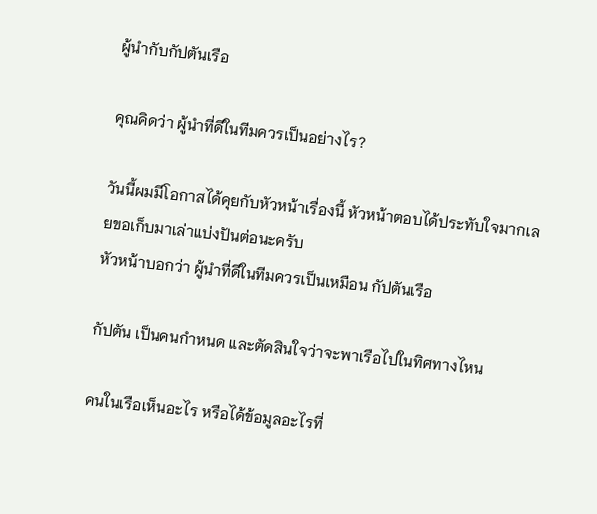ผู้นำกับกัปตันเรือ

คุณคิดว่า ผู้นำที่ดีในทีมควรเป็นอย่างไร?

วันนี้ผมมีโอกาสได้คุยกับหัวหน้าเรื่องนี้ หัวหน้าตอบได้ประทับใจมากเลยขอเก็บมาเล่าแบ่งปันต่อนะครับ
หัวหน้าบอกว่า ผู้นำที่ดีในทีมควรเป็นเหมือน กัปตันเรือ

กัปตัน เป็นคนกำหนด และตัดสินใจว่าจะพาเรือไปในทิศทางไหน

คนในเรือเห็นอะไร หรือได้ข้อมูลอะไรที่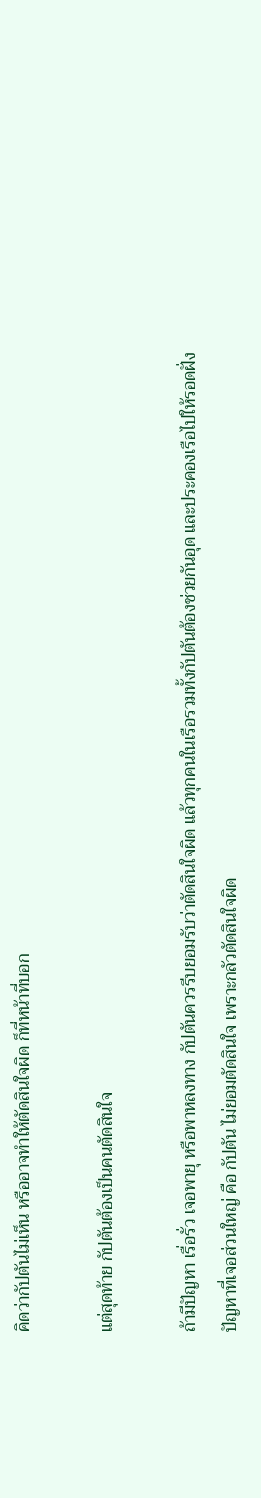คิดว่ากัปตันไม่เห็น หรืออาจทำให้ตัดสินใจผิด ก็ที่หน้าที่บอก

แต่สุดท้าย กัปตันต้องเป็นคนตัดสินใจ

ถ้ามีปัญหา เรื่อรั่ว เจอพายุ หรือพาหลงทาง กัปตันควรรีบยอมรับว่าตัดสินใจผิด แล้วทุกคนในเรือรวมทั้งกัปตันต้องช่วยกันอุด และประคองเรือไปให้รอดฝั่ง
ปัญหาที่เจอส่วนใหญ่ คือ กัปตัน ไม่ยอมตัดสินใจ เพราะกลัวตัดสินใจผิด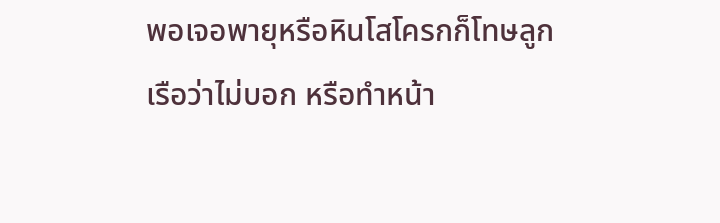พอเจอพายุหรือหินโสโครกก็โทษลูกเรือว่าไม่บอก หรือทำหน้า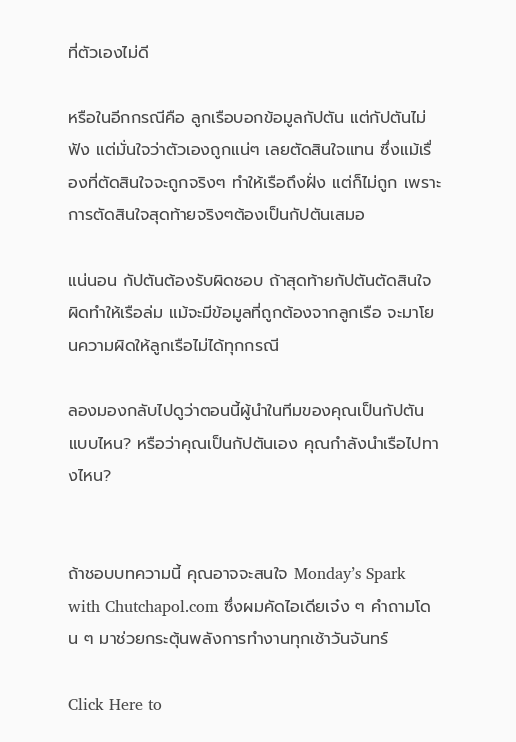ที่ตัวเองไม่ดี

หรือในอีกกรณีคือ ลูกเรือบอกข้อมูลกัปตัน แต่กัปตันไม่ฟัง แต่มั่นใจว่าตัวเองถูกแน่ๆ เลยตัดสินใจแทน ซึ่งแม้เรื่องที่ตัดสินใจจะถูกจริงๆ ทำให้เรือถึงฝั่ง แต่ก็ไม่ถูก เพราะการตัดสินใจสุดท้ายจริงๆต้องเป็นกัปตันเสมอ

แน่นอน กัปตันต้องรับผิดชอบ ถ้าสุดท้ายกัปตันตัดสินใจผิดทำให้เรือล่ม แม้จะมีข้อมูลที่ถูกต้องจากลูกเรือ จะมาโยนความผิดให้ลูกเรือไม่ได้ทุกกรณี

ลองมองกลับไปดูว่าตอนนี้ผู้นำในทีมของคุณเป็นกัปตันแบบไหน? หรือว่าคุณเป็นกัปตันเอง คุณกำลังนำเรือไปทางไหน?


ถ้าชอบบทความนี้ คุณอาจจะสนใจ Monday’s Spark with Chutchapol.com ซึ่งผมคัดไอเดียเจ๋ง ๆ คำถามโดน ๆ มาช่วยกระตุ้นพลังการทำงานทุกเช้าวันจันทร์

Click Here to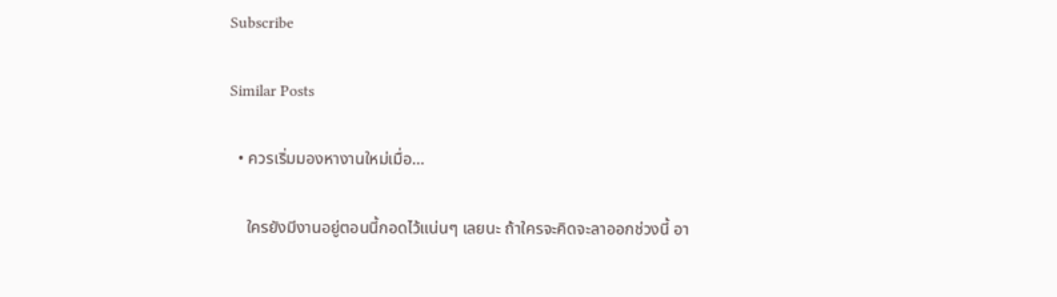Subscribe

Similar Posts

  • ควรเริ่มมองหางานใหม่เมื่อ…

    ใครยังมีงานอยู่ตอนนี้กอดไว้แน่นๆ เลยนะ ถ้าใครจะคิดจะลาออกช่วงนี้ อา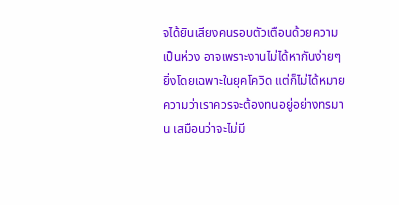จได้ยินเสียงคนรอบตัวเตือนด้วยความเป็นห่วง อาจเพราะงานไม่ได้หากันง่ายๆ ยิ่งโดยเฉพาะในยุคโควิด แต่ก็ไม่ได้หมายความว่าเราควรจะต้องทนอยู่อย่างทรมาน เสมือนว่าจะไม่มี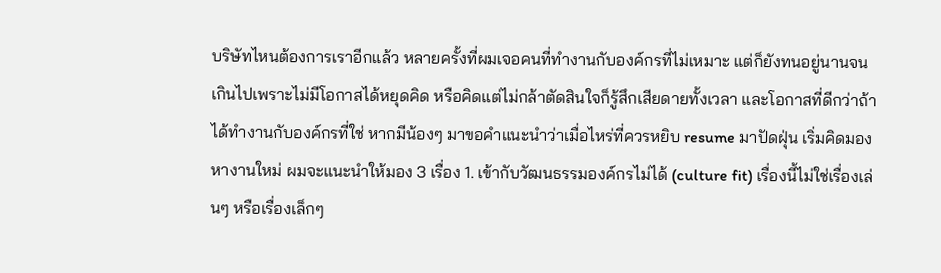บริษัทไหนต้องการเราอีกแล้ว หลายครั้งที่ผมเจอคนที่ทำงานกับองค์กรที่ไม่เหมาะ แต่ก็ยังทนอยู่นานจนเกินไปเพราะไม่มีโอกาสได้หยุดคิด หรือคิดแต่ไม่กล้าตัดสินใจก็รู้สึกเสียดายทั้งเวลา และโอกาสที่ดีกว่าถ้าได้ทำงานกับองค์กรที่ใช่ หากมีน้องๆ มาขอคำแนะนำว่าเมื่อไหร่ที่ควรหยิบ resume มาปัดฝุ่น เริ่มคิดมองหางานใหม่ ผมจะแนะนำให้มอง 3 เรื่อง 1. เข้ากับวัฒนธรรมองค์กรไม่ได้ (culture fit) เรื่องนี้ไม่ใช่เรื่องเล่นๆ หรือเรื่องเล็กๆ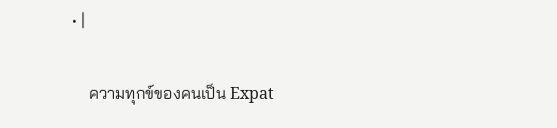• |

    ความทุกข์ของคนเป็น Expat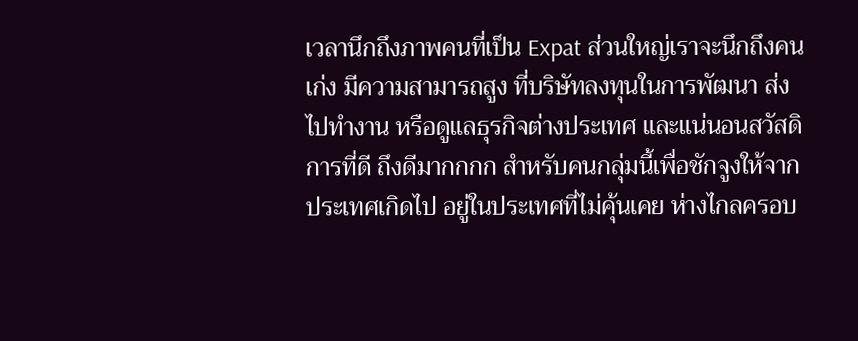เวลานึกถึงภาพคนที่เป็น Expat ส่วนใหญ่เราจะนึกถึงคนเก่ง มีความสามารถสูง ที่บริษัทลงทุนในการพัฒนา ส่งไปทำงาน หรือดูแลธุรกิจต่างประเทศ และแน่นอนสวัสดิการที่ดี ถึงดีมากกกก สำหรับคนกลุ่มนี้เพื่อชักจูงให้จากประเทศเกิดไป อยู่ในประเทศที่ไม่คุ้นเคย ห่างไกลครอบ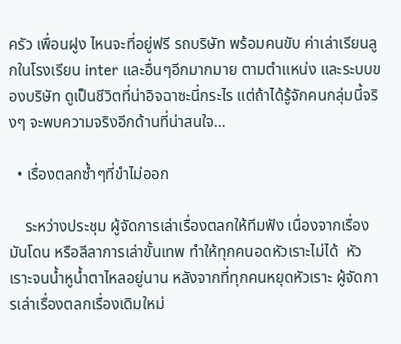ครัว เพื่อนฝูง ไหนจะที่อยู่ฟรี รถบริษัท พร้อมคนขับ ค่าเล่าเรียนลูกในโรงเรียน inter และอื่นๆอีกมากมาย ตามตำแหน่ง และระบบของบริษัท ดูเป็นชีวิตที่น่าอิจฉาซะนี่กระไร แต่ถ้าได้รู้จักคนกลุ่มนี้จริงๆ จะพบความจริงอีกด้านที่น่าสนใจ…

  • เรื่องตลกซ้ำๆที่ขำไม่ออก

    ระหว่างประชุม ผู้จัดการเล่าเรื่องตลกให้ทีมฟัง เนื่องจากเรื่องมันโดน หรือลีลาการเล่าขั้นเทพ ทำให้ทุกคนอดหัวเราะไม่ได้  หัวเราะจนน้ำหูน้ำตาไหลอยู่นาน หลังจากที่ทุกคนหยุดหัวเราะ ผู้จัดการเล่าเรื่องตลกเรื่องเดิมใหม่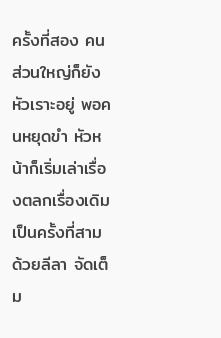ครั้งที่สอง คนส่วนใหญ่ก็ยังหัวเราะอยู่ พอคนหยุดขำ หัวหน้าก็เริ่มเล่าเรื่องตลกเรื่องเดิมเป็นครั้งที่สาม ด้วยลีลา จัดเต็ม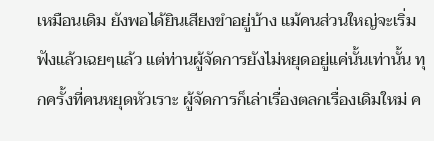เหมือนเดิม ยังพอได้ยินเสียงขำอยู่บ้าง แม้คนส่วนใหญ่จะเริ่มฟังแล้วเฉยๆแล้ว แต่ท่านผู้จัดการยังไม่หยุดอยู่แค่นั้นเท่านั้น ทุกครั้งที่คนหยุดหัวเราะ ผู้จัดการก็เล่าเรื่องตลกเรื่องเดิมใหม่ ค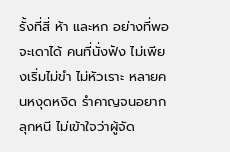รั้งที่สี่ ห้า และหก อย่างที่พอจะเดาได้ คนที่นั่งฟัง ไม่เพียงเริ่มไม่ขำ ไม่หัวเราะ หลายคนหงุดหงิด รำคาญจนอยากลุกหนี ไม่เข้าใจว่าผู้จัด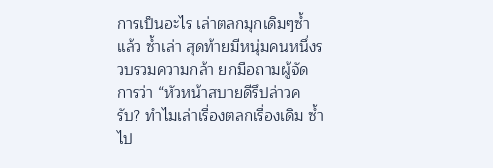การเป็นอะไร เล่าตลกมุกเดิมๆซ้ำแล้ว ซ้ำเล่า สุดท้ายมีหนุ่มคนหนึ่งรวบรวมความกล้า ยกมือถามผู้จัดการว่า “หัวหน้าสบายดีรึปล่าวครับ? ทำไมเล่าเรื่องตลกเรื่องเดิม ซ้ำไป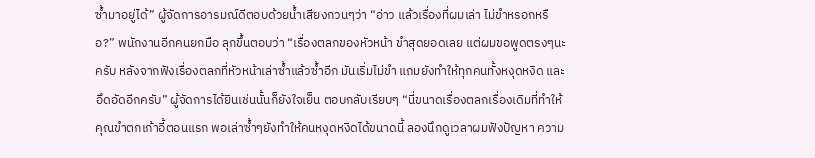ซ้ำมาอยู่ได้” ผู้จัดการอารมณ์ดีตอบด้วยน้ำเสียงกวนๆว่า “อ่าว แล้วเรื่องที่ผมเล่า ไม่ขำหรอกหรือ?” พนักงานอีกคนยกมือ ลุกขึ้นตอบว่า “เรื่องตลกของหัวหน้า ขำสุดยอดเลย แต่ผมขอพูดตรงๆนะครับ หลังจากฟังเรื่องตลกที่หัวหน้าเล่าซ้ำแล้วซ้ำอีก มันเริ่มไม่ขำ แถมยังทำให้ทุกคนทั้งหงุดหงิด และอึดอัดอีกครับ” ผู้จัดการได้ยินเช่นนั้นก็ยังใจเย็น ตอบกลับเรียบๆ “นี่ขนาดเรื่องตลกเรื่องเดิมที่ทำให้คุณขำตกเก้าอี้ตอนแรก พอเล่าซ้ำๆยังทำให้คนหงุดหงิดได้ขนาดนี้ ลองนึกดูเวลาผมฟังปัญหา ความ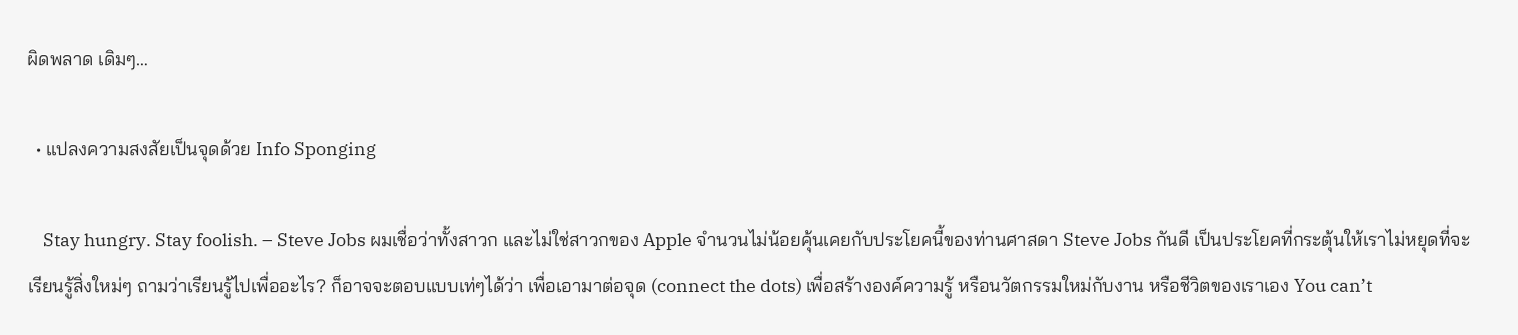ผิดพลาด เดิมๆ…

  • แปลงความสงสัยเป็นจุดด้วย Info Sponging

    Stay hungry. Stay foolish. – Steve Jobs ผมเชื่อว่าทั้งสาวก และไม่ใช่สาวกของ Apple จำนวนไม่น้อยคุ้นเคยกับประโยคนี้ของท่านศาสดา Steve Jobs กันดี เป็นประโยคที่กระตุ้นให้เราไม่หยุดที่จะเรียนรู้สิ่งใหม่ๆ ถามว่าเรียนรู้ไปเพื่ออะไร? ก็อาจจะตอบแบบเท่ๆได้ว่า เพื่อเอามาต่อจุด (connect the dots) เพื่อสร้างองค์ความรู้ หรือนวัตกรรมใหม่กับงาน หรือชีวิตของเราเอง You can’t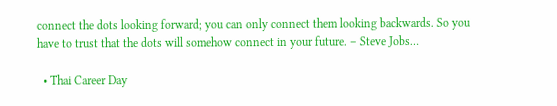connect the dots looking forward; you can only connect them looking backwards. So you have to trust that the dots will somehow connect in your future. – Steve Jobs…

  • Thai Career Day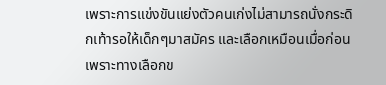เพราะการแข่งขันแย่งตัวคนเก่งไม่สามารถนั่งกระดิกเท้ารอให้เด็กๆมาสมัคร และเลือกเหมือนเมื่อก่อน เพราะทางเลือกข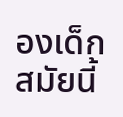องเด็กสมัยนี้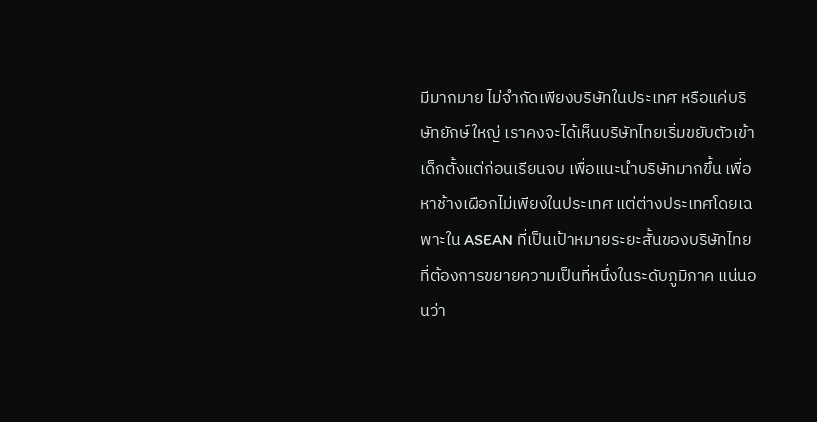มีมากมาย ไม่จำกัดเพียงบริษัทในประเทศ หรือแค่บริษัทยักษ์ใหญ่ เราคงจะได้เห็นบริษัทไทยเริ่มขยับตัวเข้าเด็กตั้งแต่ก่อนเรียนจบ เพื่อแนะนำบริษัทมากขึ้น เพื่อหาช้างเผือกไม่เพียงในประเทศ แต่ต่างประเทศโดยเฉพาะใน ASEAN ที่เป็นเป้าหมายระยะสั้นของบริษัทไทยที่ต้องการขยายความเป็นที่หนึ่งในระดับภูมิภาค แน่นอนว่า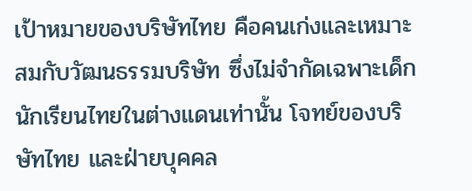เป้าหมายของบริษัทไทย คือคนเก่งและเหมาะสมกับวัฒนธรรมบริษัท ซึ่งไม่จำกัดเฉพาะเด็กนักเรียนไทยในต่างแดนเท่านั้น โจทย์ของบริษัทไทย และฝ่ายบุคคล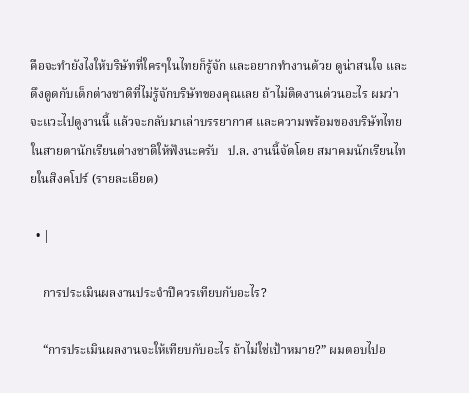คือจะทำยังไงให้บริษัทที่ใครๆในไทยก็รู้จัก และอยากทำงานด้วย ดูน่าสนใจ และดึงดูดกับเด็กต่างชาติที่ไม่รู้จักบริษัทของคุณเลย ถ้าไม่ติดงานด่วนอะไร ผมว่าจะแวะไปดูงานนี้ แล้วจะกลับมาเล่าบรรยากาศ และความพร้อมของบริษัทไทยในสายตานักเรียนต่างชาติให้ฟังนะครับ   ป.ล. งานนี้จัดโดย สมาคมนักเรียนไทยในสิงคโปร์ (รายละเอียด)

  • |

    การประเมินผลงานประจำปีควรเทียบกับอะไร?

    “การประเมินผลงานจะให้เทียบกับอะไร ถ้าไม่ใช่เป้าหมาย?” ผมตอบไปอ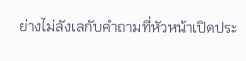ย่างไม่ลังเลกับคำถามที่หัวหน้าเปิดประ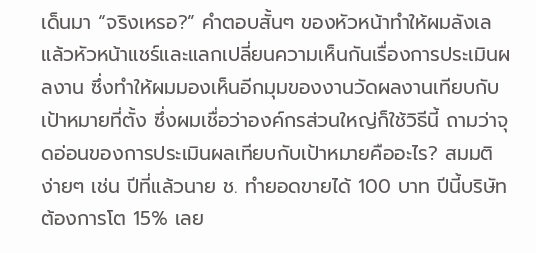เด็นมา “จริงเหรอ?” คำตอบสั้นๆ ของหัวหน้าทำให้ผมลังเล แล้วหัวหน้าแชร์และแลกเปลี่ยนความเห็นกันเรื่องการประเมินผลงาน ซึ่งทำให้ผมมองเห็นอีกมุมของงานวัดผลงานเทียบกับเป้าหมายที่ตั้ง ซึ่งผมเชื่อว่าองค์กรส่วนใหญ่ก็ใช้วิธีนี้ ถามว่าจุดอ่อนของการประเมินผลเทียบกับเป้าหมายคืออะไร? สมมติง่ายๆ เช่น ปีที่แล้วนาย ช. ทำยอดขายได้ 100 บาท ปีนี้บริษัทต้องการโต 15% เลย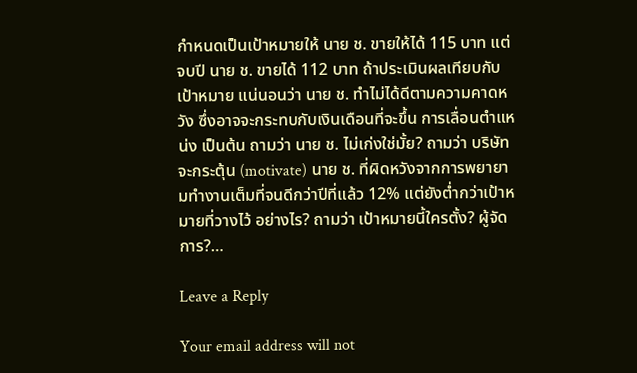กำหนดเป็นเป้าหมายให้ นาย ช. ขายให้ได้ 115 บาท แต่จบปี นาย ช. ขายได้ 112 บาท ถ้าประเมินผลเทียบกับเป้าหมาย แน่นอนว่า นาย ช. ทำไม่ได้ดีตามความคาดหวัง ซึ่งอาจจะกระทบกับเงินเดือนที่จะขึ้น การเลื่อนตำแหน่ง เป็นต้น ถามว่า นาย ช. ไม่เก่งใช่มั้ย? ถามว่า บริษัทจะกระตุ้น (motivate) นาย ช. ที่ผิดหวังจากการพยายามทำงานเต็มที่จนดีกว่าปีที่แล้ว 12% แต่ยังต่ำกว่าเป้าหมายที่วางไว้ อย่างไร? ถามว่า เป้าหมายนี้ใครตั้ง? ผู้จัดการ?…

Leave a Reply

Your email address will not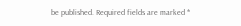be published. Required fields are marked *